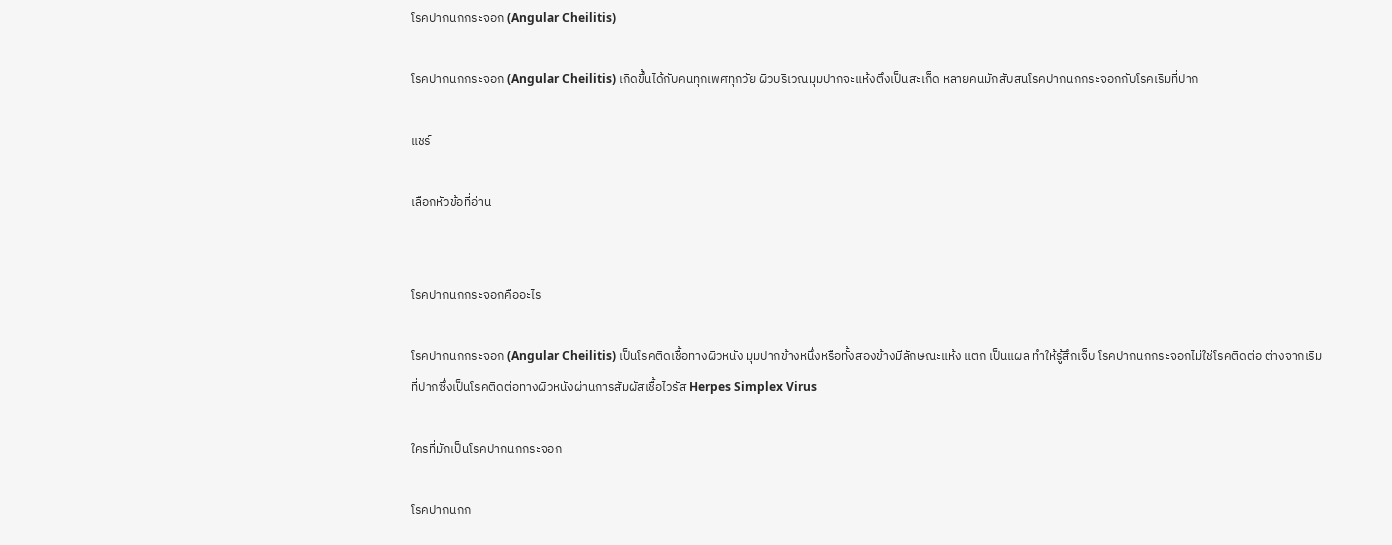โรคปากนกกระจอก (Angular Cheilitis)

โรคปากนกกระจอก (Angular Cheilitis) เกิดขึ้นได้กับคนทุกเพศทุกวัย ผิวบริเวณมุมปากจะแห้งตึงเป็นสะเก็ด หลายคนมักสับสนโรคปากนกกระจอกกับโรคเริมที่ปาก

แชร์

เลือกหัวข้อที่อ่าน


โรคปากนกกระจอกคืออะไร

โรคปากนกกระจอก (Angular Cheilitis) เป็นโรคติดเชื้อทางผิวหนัง มุมปากข้างหนึ่งหรือทั้งสองข้างมีลักษณะแห้ง แตก เป็นแผล ทำให้รู้สึกเจ็บ โรคปากนกกระจอกไม่ใช่โรคติดต่อ ต่างจากเริมที่ปากซึ่งเป็นโรคติดต่อทางผิวหนังผ่านการสัมผัสเชื้อไวรัส Herpes Simplex Virus

ใครที่มักเป็นโรคปากนกกระจอก

โรคปากนกก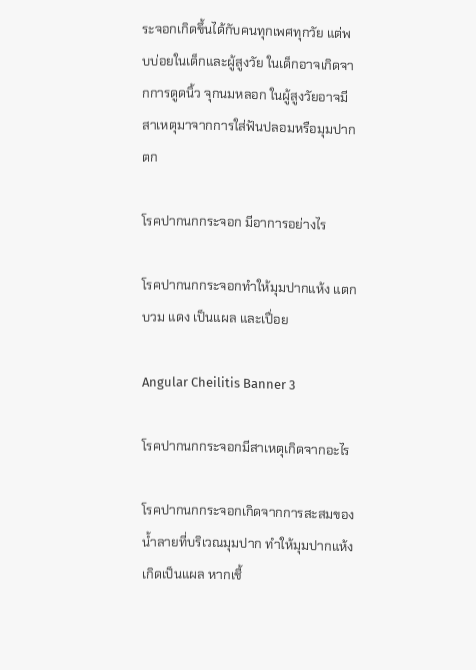ระจอกเกิดขึ้นได้กับคนทุกเพศทุกวัย แต่พบบ่อยในเด็กและผู้สูงวัย ในเด็กอาจเกิดจากการดูดนิ้ว จุกนมหลอก ในผู้สูงวัยอาจมีสาเหตุมาจากการใส่ฟันปลอมหรือมุมปากตก

โรคปากนกกระจอก มีอาการอย่างไร

โรคปากนกกระจอกทำให้มุมปากแห้ง แตก บวม แดง เป็นแผล และเปื่อย

Angular Cheilitis Banner 3

โรคปากนกกระจอกมีสาเหตุเกิดจากอะไร

โรคปากนกกระจอกเกิดจากการสะสมของน้ำลายที่บริเวณมุมปาก ทำให้มุมปากแห้ง เกิดเป็นแผล หากเชื้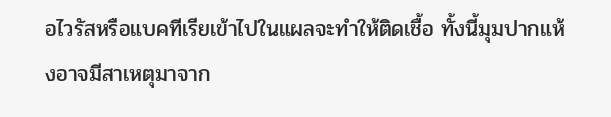อไวรัสหรือแบคทีเรียเข้าไปในแผลจะทำให้ติดเชื้อ ทั้งนี้มุมปากแห้งอาจมีสาเหตุมาจาก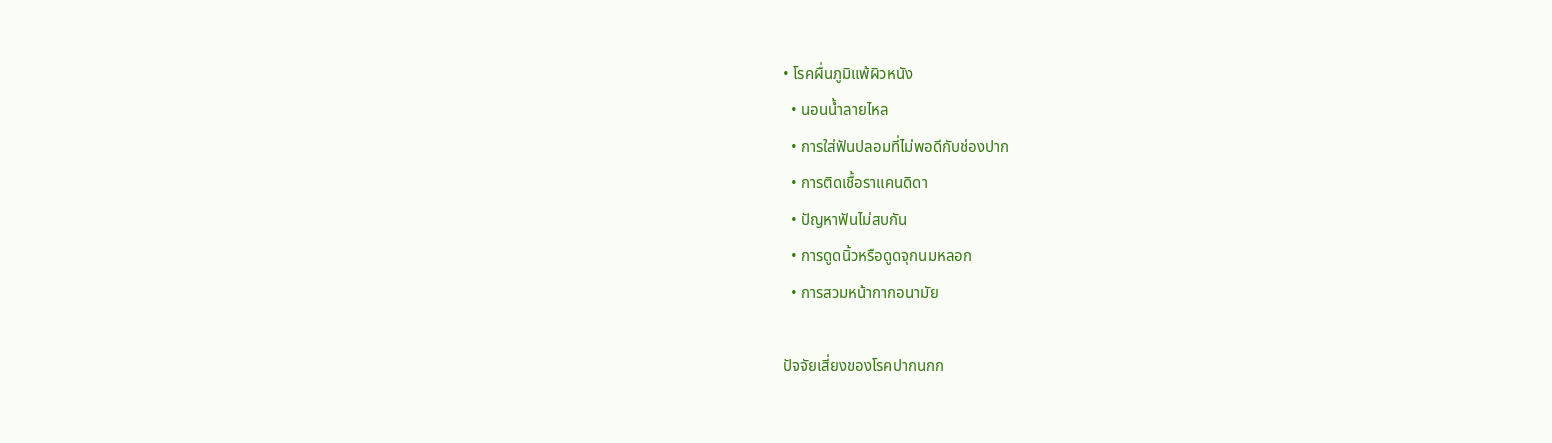• โรคผื่นภูมิแพ้ผิวหนัง
  • นอนน้ำลายไหล
  • การใส่ฟันปลอมที่ไม่พอดีกับช่องปาก
  • การติดเชื้อราแคนดิดา
  • ปัญหาฟันไม่สบกัน
  • การดูดนิ้วหรือดูดจุกนมหลอก
  • การสวมหน้ากากอนามัย

ปัจจัยเสี่ยงของโรคปากนกก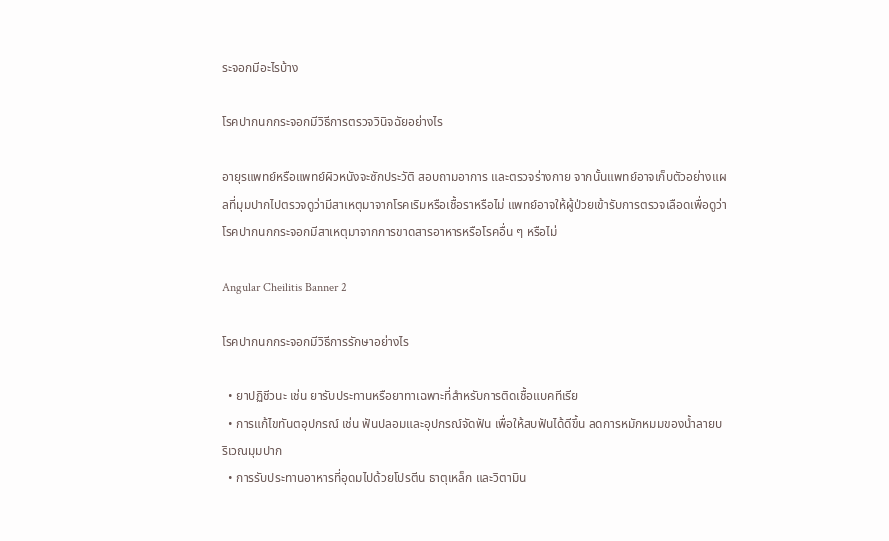ระจอกมีอะไรบ้าง

โรคปากนกกระจอกมีวิธีการตรวจวินิจฉัยอย่างไร

อายุรแพทย์หรือแพทย์ผิวหนังจะซักประวัติ สอบถามอาการ และตรวจร่างกาย จากนั้นแพทย์อาจเก็บตัวอย่างแผลที่มุมปากไปตรวจดูว่ามีสาเหตุมาจากโรคเริมหรือเชื้อราหรือไม่ แพทย์อาจให้ผู้ป่วยเข้ารับการตรวจเลือดเพื่อดูว่าโรคปากนกกระจอกมีสาเหตุมาจากการขาดสารอาหารหรือโรคอื่น ๆ หรือไม่

Angular Cheilitis Banner 2

โรคปากนกกระจอกมีวิธีการรักษาอย่างไร

  • ยาปฏิชีวนะ เช่น ยารับประทานหรือยาทาเฉพาะที่สำหรับการติดเชื้อแบคทีเรีย
  • การแก้ไขทันตอุปกรณ์ เช่น ฟันปลอมและอุปกรณ์จัดฟัน เพื่อให้สบฟันได้ดีขึ้น ลดการหมักหมมของน้ำลายบริเวณมุมปาก
  • การรับประทานอาหารที่อุดมไปด้วยโปรตีน ธาตุเหล็ก และวิตามิน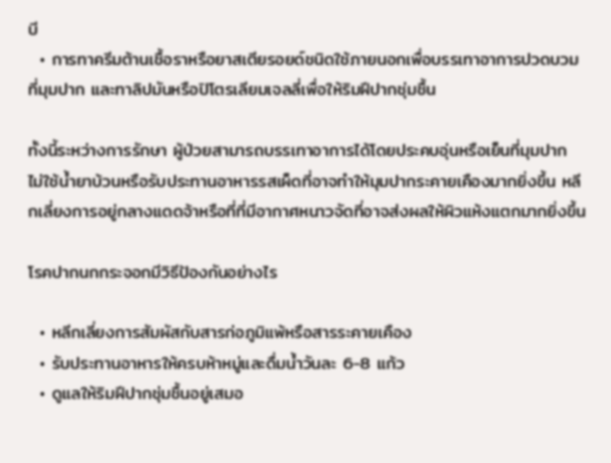บี
  • การทาครีมต้านเชื้อราหรือยาสเตียรอยด์ชนิดใช้ภายนอกเพื่อบรรเทาอาการปวดบวมที่มุมปาก และทาลิปมันหรือปิโตรเลียมเจลลี่เพื่อให้ริมฝีปากชุ่มชื้น

ทั้งนี้ระหว่างการรักษา ผู้ป่วยสามารถบรรเทาอาการได้โดยประคบอุ่นหรือเย็นที่มุมปาก ไม่ใช้น้ำยาบ้วนหรือรับประทานอาหารรสเผ็ดที่อาจทำให้มุมปากระคายเคืองมากยิ่งขึ้น หลีกเลี่ยงการอยู่กลางแดดจ้าหรือที่ที่มีอากาศหนาวจัดที่อาจส่งผลให้ผิวแห้งแตกมากยิ่งขึ้น

โรคปากนกกระจอกมีวิธีป้องกันอย่างไร

  • หลีกเลี่ยงการสัมผัสกับสารก่อภูมิแพ้หรือสารระคายเคือง
  • รับประทานอาหารให้ครบห้าหมู่และดื่มน้ำวันละ 6-8 แก้ว
  • ดูแลให้ริมฝีปากชุ่มชื้นอยู่เสมอ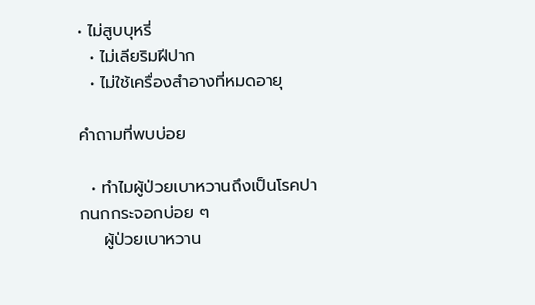• ไม่สูบบุหรี่
  • ไม่เลียริมฝีปาก
  • ไม่ใช้เครื่องสำอางที่หมดอายุ

คำถามที่พบบ่อย

  • ทำไมผู้ป่วยเบาหวานถึงเป็นโรคปากนกกระจอกบ่อย ๆ
    ผู้ป่วยเบาหวาน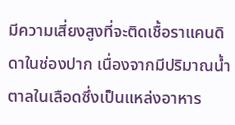มีความเสี่ยงสูงที่จะติดเชื้อราแคนดิดาในช่องปาก เนื่องจากมีปริมาณน้ำตาลในเลือดซึ่งเป็นแหล่งอาหาร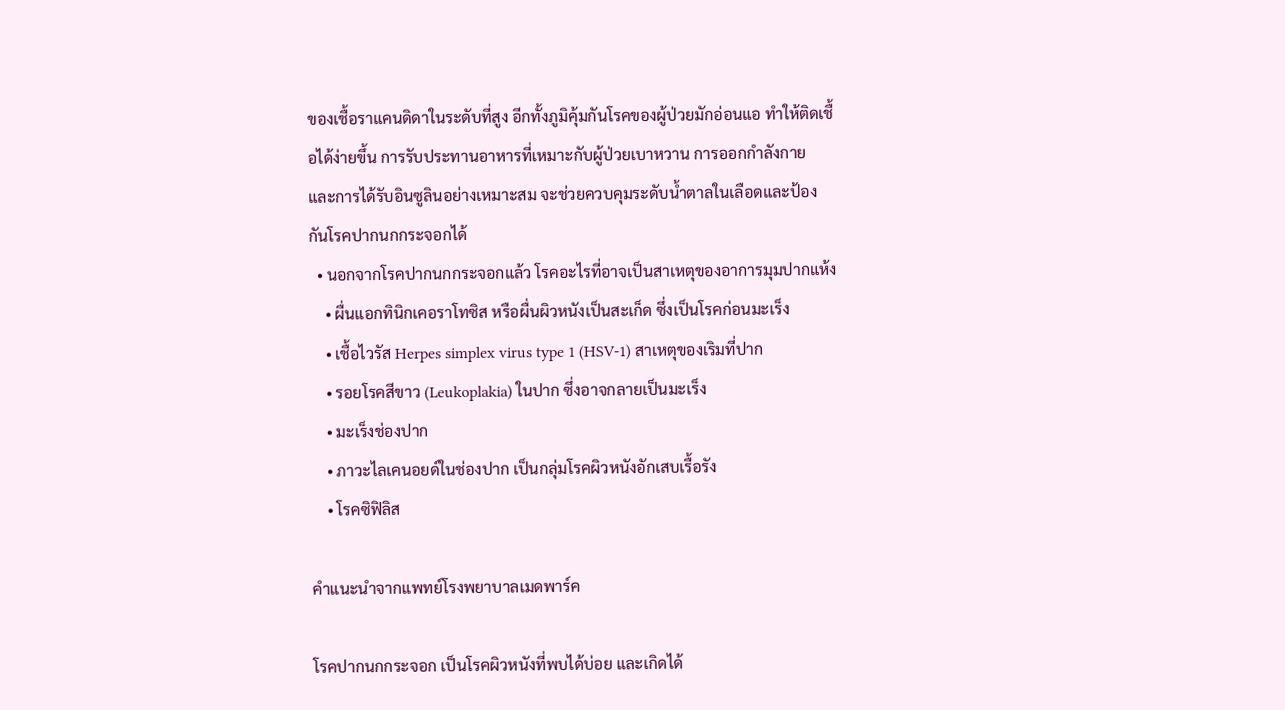ของเชื้อราแคนดิดาในระดับที่สูง อีกทั้งภูมิคุ้มกันโรคของผู้ป่วยมักอ่อนแอ ทำให้ติดเชื้อได้ง่ายขึ้น การรับประทานอาหารที่เหมาะกับผู้ป่วยเบาหวาน การออกกำลังกาย และการได้รับอินซูลินอย่างเหมาะสม จะช่วยควบคุมระดับน้ำตาลในเลือดและป้องกันโรคปากนกกระจอกได้
  • นอกจากโรคปากนกกระจอกแล้ว โรคอะไรที่อาจเป็นสาเหตุของอาการมุมปากแห้ง
    • ผื่นแอกทินิกเคอราโทซิส หรือผื่นผิวหนังเป็นสะเก็ด ซึ่งเป็นโรคก่อนมะเร็ง
    • เชื้อไวรัส Herpes simplex virus type 1 (HSV-1) สาเหตุของเริมที่ปาก
    • รอยโรคสีขาว (Leukoplakia) ในปาก ซึ่งอาจกลายเป็นมะเร็ง
    • มะเร็งช่องปาก
    • ภาวะไลเคนอยด์ในช่องปาก เป็นกลุ่มโรคผิวหนังอักเสบเรื้อรัง
    • โรคซิฟิลิส

คำแนะนำจากแพทย์โรงพยาบาลเมดพาร์ค

โรคปากนกกระจอก เป็นโรคผิวหนังที่พบได้บ่อย และเกิดได้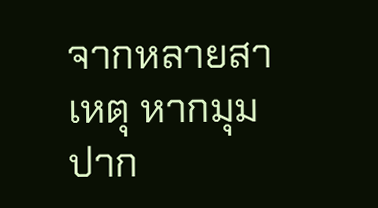จากหลายสาเหตุ หากมุมปาก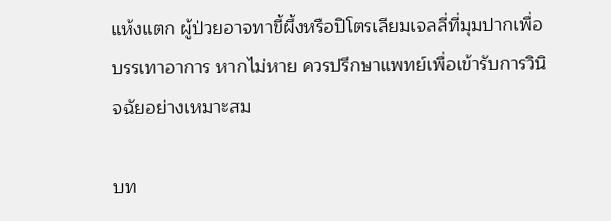แห้งแตก ผู้ป่วยอาจทาขี้ผึ้งหรือปิโตรเลียมเจลลี่ที่มุมปากเพื่อบรรเทาอาการ หากไม่หาย ควรปรึกษาแพทย์เพื่อเข้ารับการวินิจฉัยอย่างเหมาะสม

บท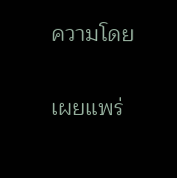ความโดย

เผยแพร่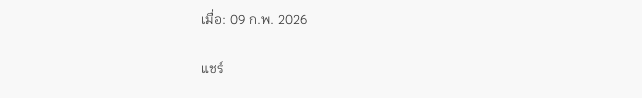เมื่อ: 09 ก.พ. 2026

แชร์